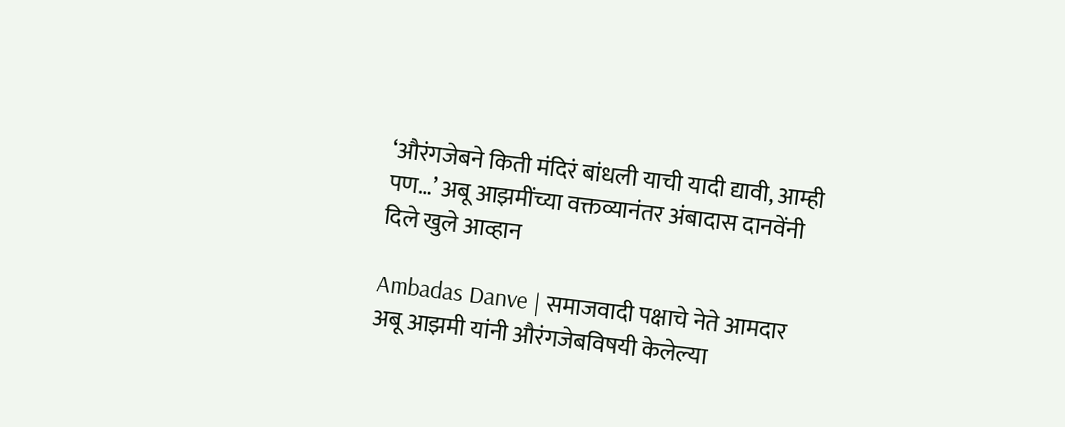‘औरंगजेबने किती मंदिरं बांधली याची यादी द्यावी, आम्ही पण…’ अबू आझमींच्या वक्तव्यानंतर अंबादास दानवेंनी दिले खुले आव्हान

Ambadas Danve | समाजवादी पक्षाचे नेते आमदार अबू आझमी यांनी औरंगजेबविषयी केलेल्या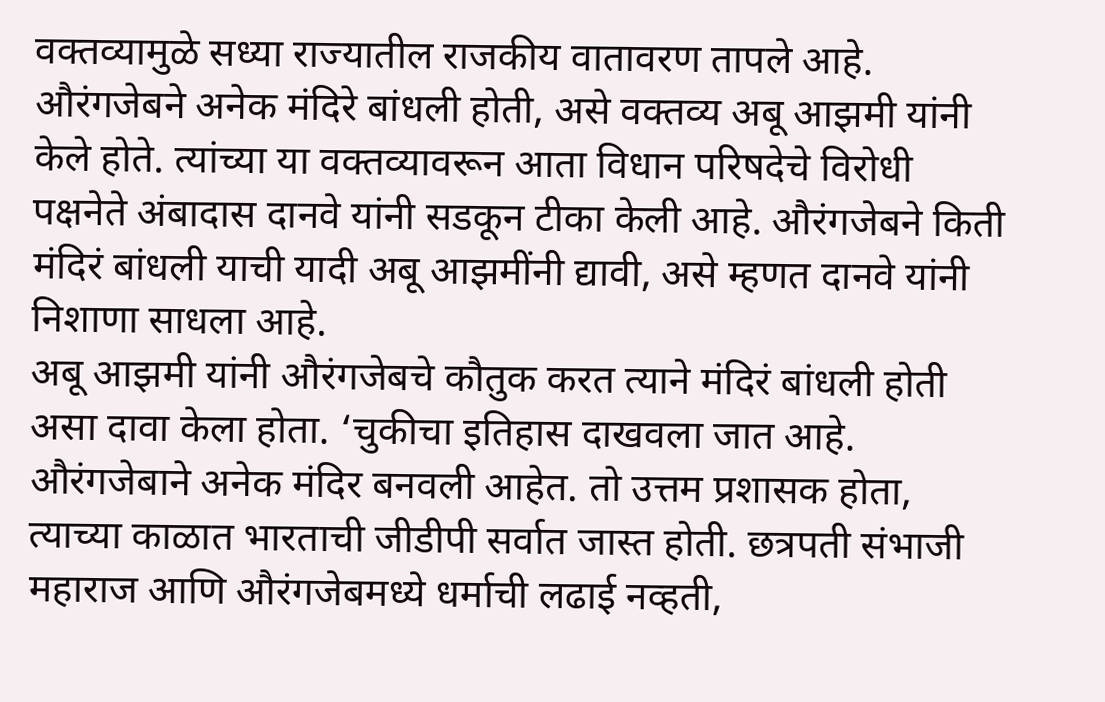वक्तव्यामुळे सध्या राज्यातील राजकीय वातावरण तापले आहे. औरंगजेबने अनेक मंदिरे बांधली होती, असे वक्तव्य अबू आझमी यांनी केले होते. त्यांच्या या वक्तव्यावरून आता विधान परिषदेचे विरोधी पक्षनेते अंबादास दानवे यांनी सडकून टीका केली आहे. औरंगजेबने किती मंदिरं बांधली याची यादी अबू आझमींनी द्यावी, असे म्हणत दानवे यांनी निशाणा साधला आहे.
अबू आझमी यांनी औरंगजेबचे कौतुक करत त्याने मंदिरं बांधली होती असा दावा केला होता. ‘चुकीचा इतिहास दाखवला जात आहे. औरंगजेबाने अनेक मंदिर बनवली आहेत. तो उत्तम प्रशासक होता, त्याच्या काळात भारताची जीडीपी सर्वात जास्त होती. छत्रपती संभाजी महाराज आणि औरंगजेबमध्ये धर्माची लढाई नव्हती,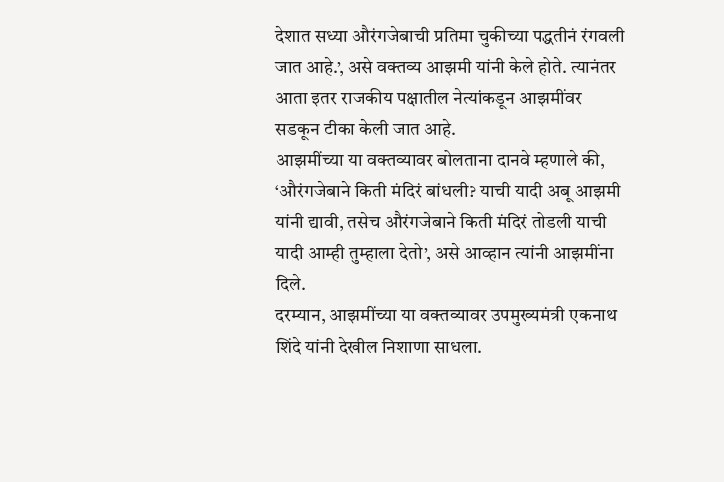देशात सध्या औरंगजेबाची प्रतिमा चुकीच्या पद्धतीनं रंगवली जात आहे.’, असे वक्तव्य आझमी यांनी केले होते. त्यानंतर आता इतर राजकीय पक्षातील नेत्यांकडून आझमींवर सडकून टीका केली जात आहे.
आझमींच्या या वक्तव्यावर बोलताना दानवे म्हणाले की, ‘औरंगजेबाने किती मंदिरं बांधली? याची यादी अबू आझमी यांनी द्यावी, तसेच औरंगजेबाने किती मंदिरं तोडली याची यादी आम्ही तुम्हाला देतो’, असे आव्हान त्यांनी आझमींना दिले.
दरम्यान, आझमींच्या या वक्तव्यावर उपमुख्यमंत्री एकनाथ शिंदे यांनी देखील निशाणा साधला.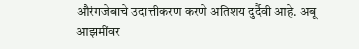औरंगजेबाचे उदात्तीकरण करणे अतिशय दुर्दैवी आहे. अबू आझमींवर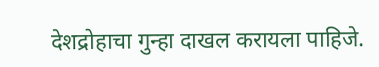देशद्रोहाचा गुन्हा दाखल करायला पाहिजे.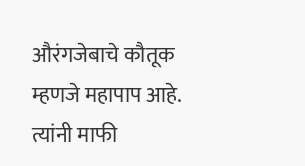औरंगजेबाचे कौतूक म्हणजे महापाप आहे. त्यांनी माफी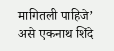मागितली पाहिजे’ असे एकनाथ शिंदे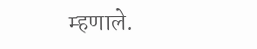म्हणाले.